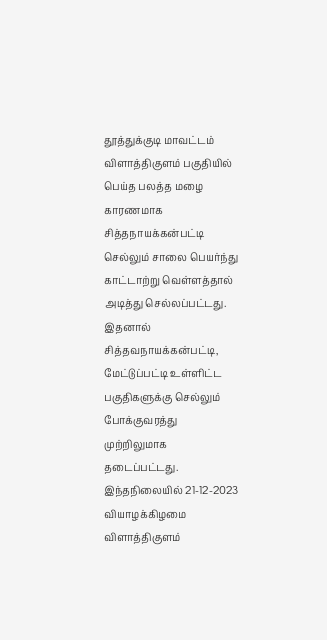தூத்துக்குடி மாவட்டம் விளாத்திகுளம் பகுதியில் பெய்த பலத்த மழை காரணமாக சித்தநாயக்கன்பட்டி செல்லும் சாலை பெயர்ந்து காட்டாற்று வெள்ளத்தால் அடித்து செல்லப்பட்டது. இதனால் சித்தவநாயக்கன்பட்டி, மேட்டுப்பட்டி உள்ளிட்ட பகுதிகளுக்கு செல்லும் போக்குவரத்து முற்றிலுமாக தடைப்பட்டது. இந்தநிலையில் 21-12-2023 வியாழக்கிழமை விளாத்திகுளம்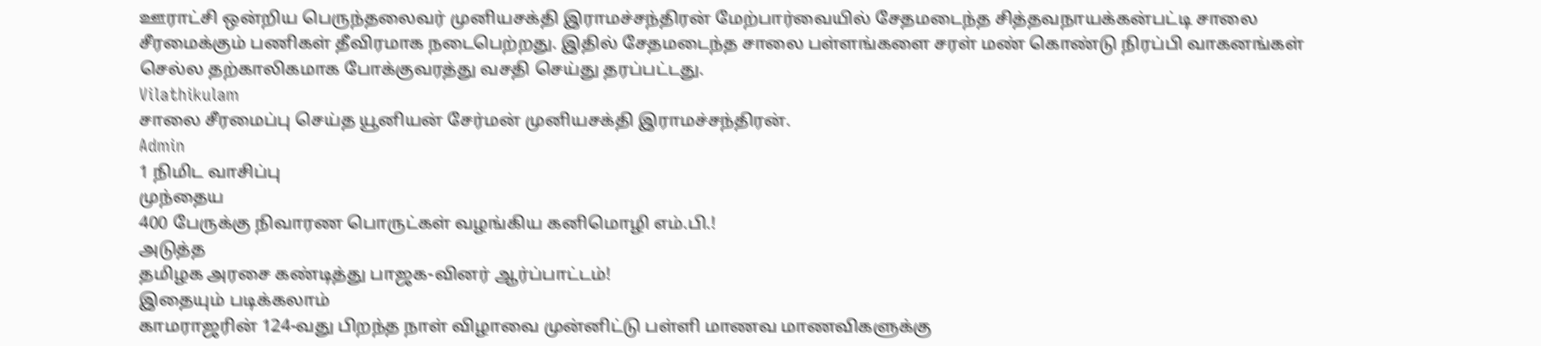ஊராட்சி ஒன்றிய பெருந்தலைவர் முனியசக்தி இராமச்சந்திரன் மேற்பார்வையில் சேதமடைந்த சித்தவநாயக்கன்பட்டி சாலை சீரமைக்கும் பணிகள் தீவிரமாக நடைபெற்றது. இதில் சேதமடைந்த சாலை பள்ளங்களை சரள் மண் கொண்டு நிரப்பி வாகனங்கள் செல்ல தற்காலிகமாக போக்குவரத்து வசதி செய்து தரப்பட்டது.
Vilathikulam
சாலை சீரமைப்பு செய்த யூனியன் சேர்மன் முனியசக்தி இராமச்சந்திரன்.
Admin
1 நிமிட வாசிப்பு
முந்தைய
400 பேருக்கு நிவாரண பொருட்கள் வழங்கிய கனிமொழி எம்.பி.!
அடுத்த
தமிழக அரசை கண்டித்து பாஜக-வினர் ஆர்ப்பாட்டம்!
இதையும் படிக்கலாம்
காமராஜரின் 124-வது பிறந்த நாள் விழாவை முன்னிட்டு பள்ளி மாணவ மாணவிகளுக்கு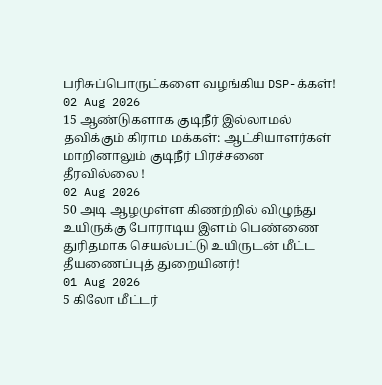பரிசுப்பொருட்களை வழங்கிய DSP-க்கள்!
02 Aug 2026
15 ஆண்டுகளாக குடிநீர் இல்லாமல் தவிக்கும் கிராம மக்கள்: ஆட்சியாளர்கள் மாறினாலும் குடிநீர் பிரச்சனை தீரவில்லை !
02 Aug 2026
50 அடி ஆழமுள்ள கிணற்றில் விழுந்து உயிருக்கு போராடிய இளம் பெண்ணை துரிதமாக செயல்பட்டு உயிருடன் மீட்ட தீயணைப்புத் துறையினர்!
01 Aug 2026
5 கிலோ மீட்டர்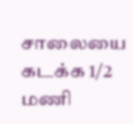சாலையை கடக்க 1/2 மணி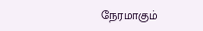நேரமாகும்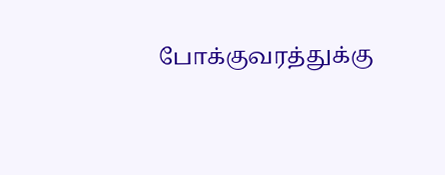போக்குவரத்துக்கு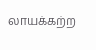லாயக்கற்ற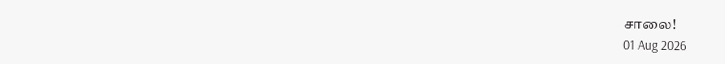சாலை!
01 Aug 2026